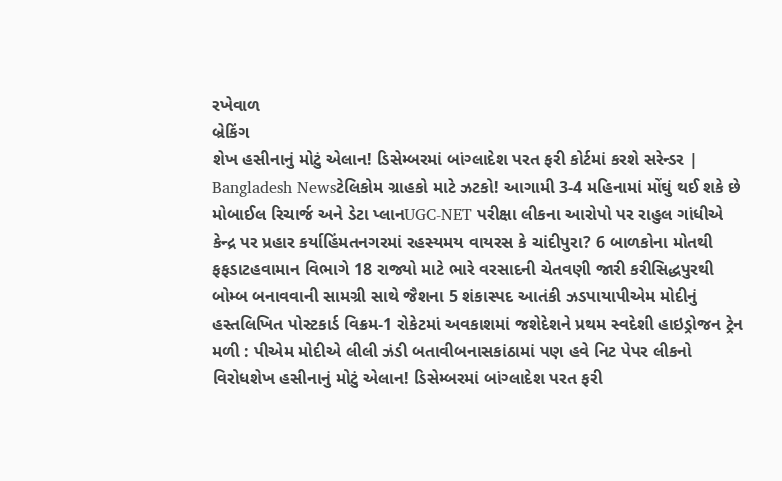રખેવાળ
બ્રેકિંગ
શેખ હસીનાનું મોટું એલાન! ડિસેમ્બરમાં બાંગ્લાદેશ પરત ફરી કોર્ટમાં કરશે સરેન્ડર | Bangladesh Newsટેલિકોમ ગ્રાહકો માટે ઝટકો! આગામી 3-4 મહિનામાં મોંઘું થઈ શકે છે મોબાઈલ રિચાર્જ અને ડેટા પ્લાનUGC-NET પરીક્ષા લીકના આરોપો પર રાહુલ ગાંધીએ કેન્દ્ર પર પ્રહાર કર્યાહિંમતનગરમાં રહસ્યમય વાયરસ કે ચાંદીપુરા? 6 બાળકોના મોતથી ફફડાટહવામાન વિભાગે 18 રાજ્યો માટે ભારે વરસાદની ચેતવણી જારી કરીસિદ્ધપુરથી બોમ્બ બનાવવાની સામગ્રી સાથે જૈશના 5 શંકાસ્પદ આતંકી ઝડપાયાપીએમ મોદીનું હસ્તલિખિત પોસ્ટકાર્ડ વિક્રમ-1 રોકેટમાં અવકાશમાં જશેદેશને પ્રથમ સ્વદેશી હાઇડ્રોજન ટ્રેન મળી : પીએમ મોદીએ લીલી ઝંડી બતાવીબનાસકાંઠામાં પણ હવે નિટ પેપર લીકનો વિરોધશેખ હસીનાનું મોટું એલાન! ડિસેમ્બરમાં બાંગ્લાદેશ પરત ફરી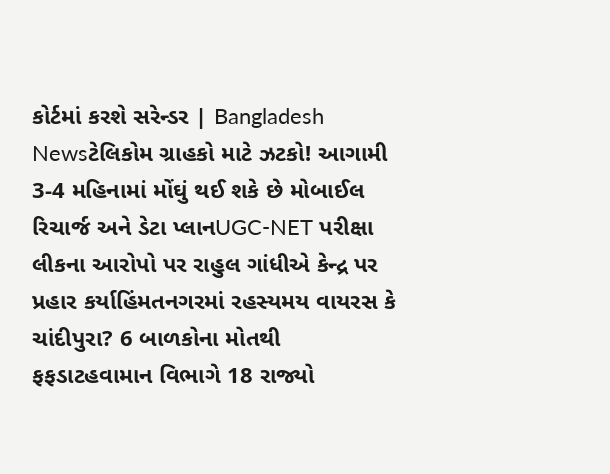કોર્ટમાં કરશે સરેન્ડર | Bangladesh Newsટેલિકોમ ગ્રાહકો માટે ઝટકો! આગામી 3-4 મહિનામાં મોંઘું થઈ શકે છે મોબાઈલ રિચાર્જ અને ડેટા પ્લાનUGC-NET પરીક્ષા લીકના આરોપો પર રાહુલ ગાંધીએ કેન્દ્ર પર પ્રહાર કર્યાહિંમતનગરમાં રહસ્યમય વાયરસ કે ચાંદીપુરા? 6 બાળકોના મોતથી ફફડાટહવામાન વિભાગે 18 રાજ્યો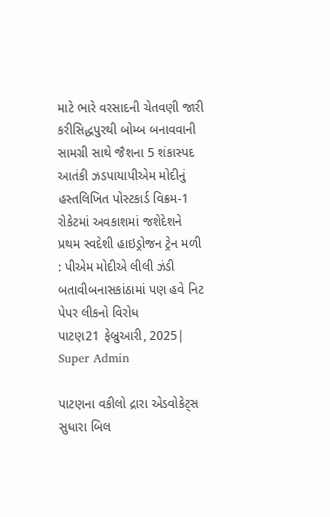માટે ભારે વરસાદની ચેતવણી જારી કરીસિદ્ધપુરથી બોમ્બ બનાવવાની સામગ્રી સાથે જૈશના 5 શંકાસ્પદ આતંકી ઝડપાયાપીએમ મોદીનું હસ્તલિખિત પોસ્ટકાર્ડ વિક્રમ-1 રોકેટમાં અવકાશમાં જશેદેશને પ્રથમ સ્વદેશી હાઇડ્રોજન ટ્રેન મળી : પીએમ મોદીએ લીલી ઝંડી બતાવીબનાસકાંઠામાં પણ હવે નિટ પેપર લીકનો વિરોધ
પાટણ21 ફેબ્રુઆરી, 2025| Super Admin

પાટણના વકીલો દ્રારા એડવોકેટ્સ સુધારા બિલ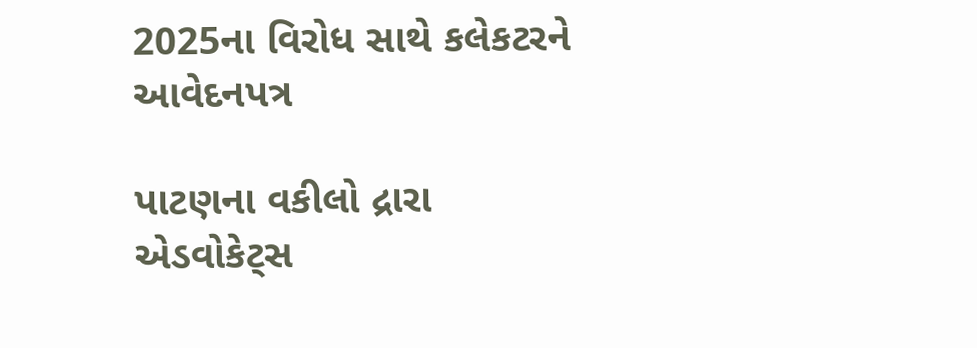2025ના વિરોધ સાથે કલેકટરને આવેદનપત્ર

પાટણના વકીલો દ્રારા એડવોકેટ્સ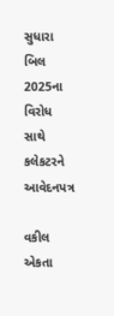સુધારા બિલ 2025ના વિરોધ સાથે કલેકટરને આવેદનપત્ર

વકીલ એકતા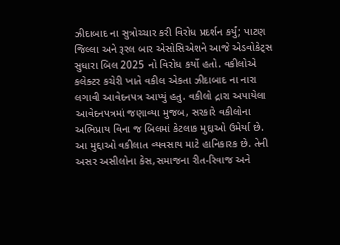ઝીદાબાદ ના સુત્રોચ્ચાર કરી વિરોધ પ્રદર્શન કર્યું; પાટણ જિલ્લા અને રૂરલ બાર એસોસિએશને આજે એડવોકેટ્સ સુધારા બિલ 2025 નો વિરોધ કર્યો હતો. વકીલોએ કલેક્ટર કચેરી ખાતે વકીલ એકતા ઝીદાબાદ ના નારા લગાવી આવેદનપત્ર આપ્યું હતુ. વકીલો દ્રારા અપાયેલા આવેદનપત્રમાં જણાવ્યા મુજબ, સરકારે વકીલોના અભિપ્રાય વિના જ બિલમાં કેટલાક મુદ્દાઓ ઉમેર્યા છે. આ મુદ્દાઓ વકીલાત વ્યવસાય માટે હાનિકારક છે. તેની અસર અસીલોના કેસ,સમાજના રીત-રિવાજ અને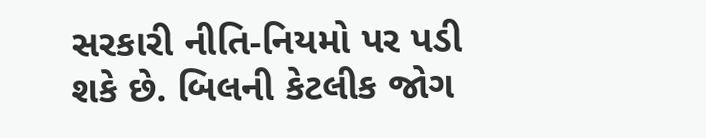સરકારી નીતિ-નિયમો પર પડી શકે છે. બિલની કેટલીક જોગ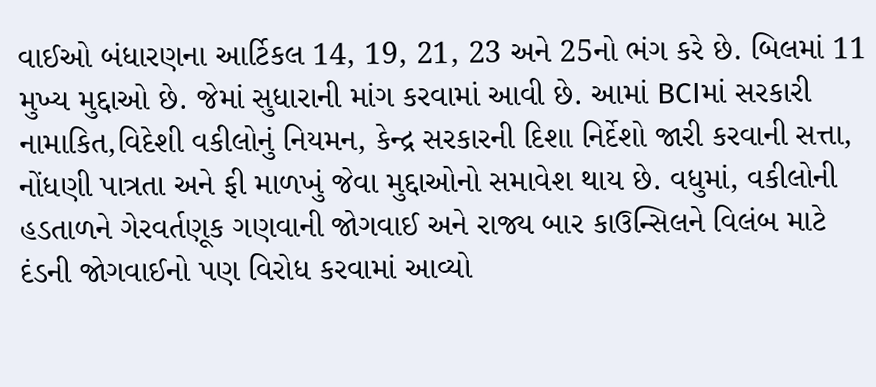વાઈઓ બંધારણના આર્ટિકલ 14, 19, 21, 23 અને 25નો ભંગ કરે છે. બિલમાં 11 મુખ્ય મુદ્દાઓ છે. જેમાં સુધારાની માંગ કરવામાં આવી છે. આમાં BCIમાં સરકારી નામાકિત,વિદેશી વકીલોનું નિયમન, કેન્દ્ર સરકારની દિશા નિર્દેશો જારી કરવાની સત્તા, નોંધણી પાત્રતા અને ફી માળખું જેવા મુદ્દાઓનો સમાવેશ થાય છે. વધુમાં, વકીલોની હડતાળને ગેરવર્તણૂક ગણવાની જોગવાઈ અને રાજ્ય બાર કાઉન્સિલને વિલંબ માટે દંડની જોગવાઈનો પણ વિરોધ કરવામાં આવ્યો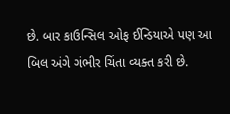છે. બાર કાઉન્સિલ ઓફ ઈન્ડિયાએ પણ આ બિલ અંગે ગંભીર ચિંતા વ્યક્ત કરી છે.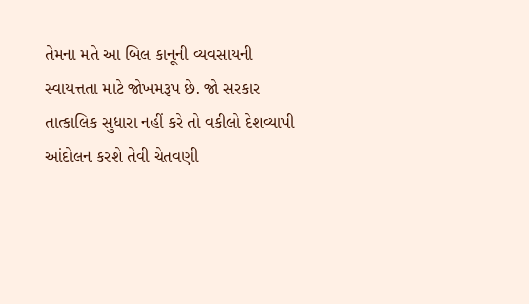તેમના મતે આ બિલ કાનૂની વ્યવસાયની સ્વાયત્તતા માટે જોખમરૂપ છે. જો સરકાર તાત્કાલિક સુધારા નહીં કરે તો વકીલો દેશવ્યાપી આંદોલન કરશે તેવી ચેતવણી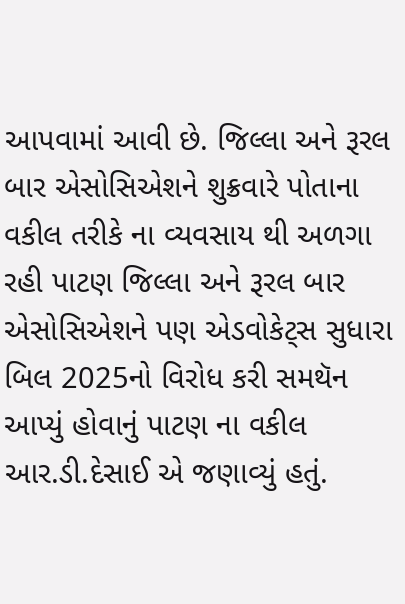આપવામાં આવી છે. જિલ્લા અને રૂરલ બાર એસોસિએશને શુક્રવારે પોતાના વકીલ તરીકે ના વ્યવસાય થી અળગા રહી પાટણ જિલ્લા અને રૂરલ બાર એસોસિએશને પણ એડવોકેટ્સ સુધારા બિલ 2025નો વિરોધ કરી સમથૅન આપ્યું હોવાનું પાટણ ના વકીલ આર.ડી.દેસાઈ એ જણાવ્યું હતું.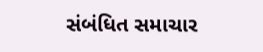સંબંધિત સમાચાર